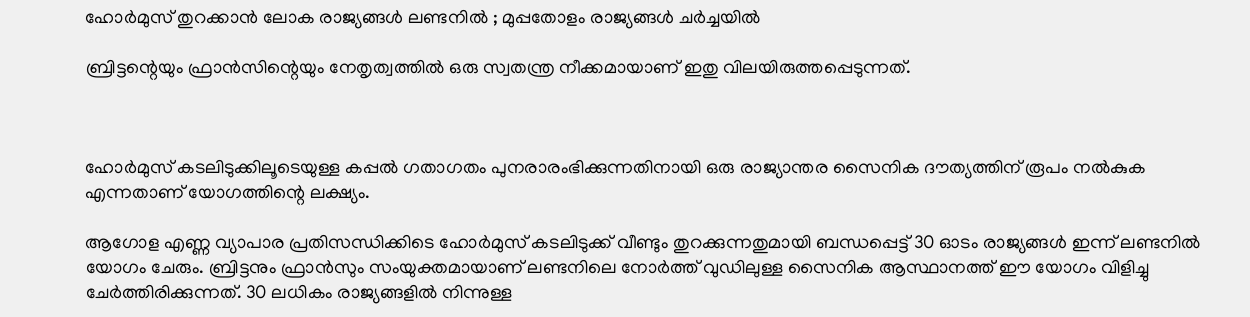ഹോര്‍മുസ് തുറക്കാന്‍ ലോക രാജ്യങ്ങള്‍ ലണ്ടനില്‍ ; മുപ്പതോളം രാജ്യങ്ങള്‍ ചര്‍ച്ചയില്‍

ബ്രിട്ടന്റെയും ഫ്രാന്‍സിന്റെയും നേതൃത്വത്തില്‍ ഒരു സ്വതന്ത്ര നീക്കമായാണ് ഇതു വിലയിരുത്തപ്പെടുന്നത്.



ഹോര്‍മുസ് കടലിടുക്കിലൂടെയുള്ള കപ്പല്‍ ഗതാഗതം പുനരാരംഭിക്കുന്നതിനായി ഒരു രാജ്യാന്തര സൈനിക ദൗത്യത്തിന് രൂപം നല്‍കുക എന്നതാണ് യോഗത്തിന്റെ ലക്ഷ്യം.

ആഗോള എണ്ണ വ്യാപാര പ്രതിസന്ധിക്കിടെ ഹോര്‍മുസ് കടലിടുക്ക് വീണ്ടും തുറക്കുന്നതുമായി ബന്ധപ്പെട്ട് 30 ഓടം രാജ്യങ്ങള്‍ ഇന്ന് ലണ്ടനില്‍ യോഗം ചേരും. ബ്രിട്ടനും ഫ്രാന്‍സും സംയുക്തമായാണ് ലണ്ടനിലെ നോര്‍ത്ത് വുഡിലുള്ള സൈനിക ആസ്ഥാനത്ത് ഈ യോഗം വിളിച്ചു ചേര്‍ത്തിരിക്കുന്നത്. 30 ലധികം രാജ്യങ്ങളില്‍ നിന്നുള്ള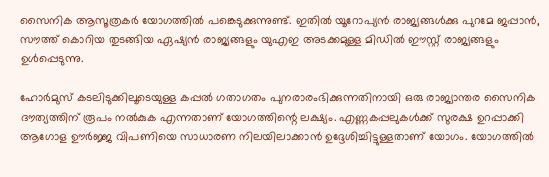സൈനിക ആസൂത്രകര്‍ യോഗത്തില്‍ പങ്കെടുക്കുന്നുണ്ട്. ഇതില്‍ യൂറോപ്യന്‍ രാജ്യങ്ങള്‍ക്കു പുറമേ ജപ്പാന്‍, സൗത്ത് കൊറിയ തുടങ്ങിയ ഏഷ്യന്‍ രാജ്യങ്ങളും യുഎഇ അടക്കമുള്ള മിഡില്‍ ഈസ്റ്റ് രാജ്യങ്ങളും ഉള്‍പ്പെടുന്നു.

ഹോര്‍മുസ് കടലിടുക്കിലൂടെയുള്ള കപ്പല്‍ ഗതാഗതം പുനരാരംഭിക്കുന്നതിനായി ഒരു രാജ്യാന്തര സൈനിക ദൗത്യത്തിന് രൂപം നല്‍കുക എന്നതാണ് യോഗത്തിന്റെ ലക്ഷ്യം. എണ്ണകപ്പലുകള്‍ക്ക് സുരക്ഷ ഉറപ്പാക്കി ആഗോള ഊര്‍ജ്ജ വിപണിയെ സാധാരണ നിലയിലാക്കാന്‍ ഉദ്ദേശിച്ചിട്ടുള്ളതാണ് യോഗം. യോഗത്തില്‍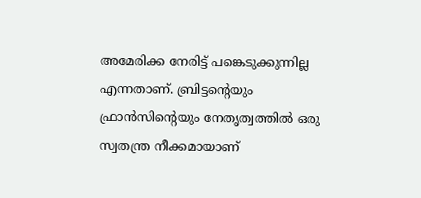അമേരിക്ക നേരിട്ട് പങ്കെടുക്കുന്നില്ല എന്നതാണ്. ബ്രിട്ടന്റെയും ഫ്രാന്‍സിന്റെയും നേതൃത്വത്തില്‍ ഒരു സ്വതന്ത്ര നീക്കമായാണ്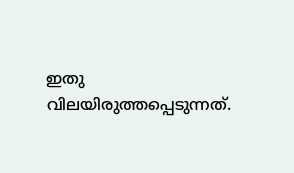ഇതു വിലയിരുത്തപ്പെടുന്നത്.